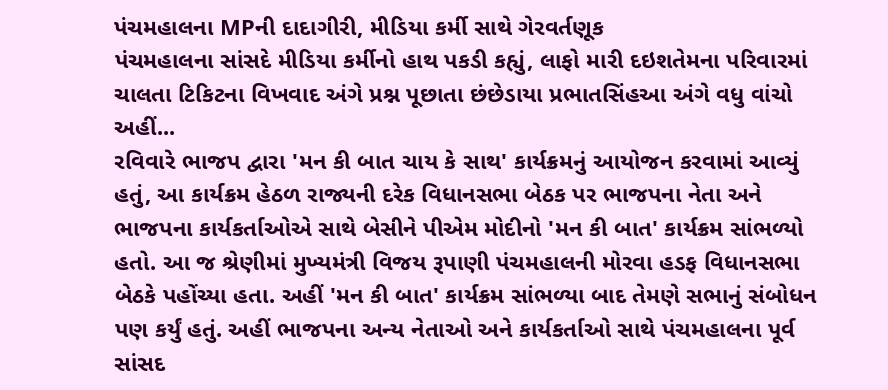પંચમહાલના MPની દાદાગીરી, મીડિયા કર્મી સાથે ગેરવર્તણૂક
પંચમહાલના સાંસદે મીડિયા કર્મીનો હાથ પકડી કહ્યું, લાફો મારી દઇશતેમના પરિવારમાં ચાલતા ટિકિટના વિખવાદ અંગે પ્રશ્ન પૂછાતા છંછેડાયા પ્રભાતસિંહઆ અંગે વધુ વાંચો અહીં...
રવિવારે ભાજપ દ્વારા 'મન કી બાત ચાય કે સાથ' કાર્યક્રમનું આયોજન કરવામાં આવ્યું હતું, આ કાર્યક્રમ હેઠળ રાજ્યની દરેક વિધાનસભા બેઠક પર ભાજપના નેતા અને ભાજપના કાર્યકર્તાઓએ સાથે બેસીને પીએમ મોદીનો 'મન કી બાત' કાર્યક્રમ સાંભળ્યો હતો. આ જ શ્રેણીમાં મુખ્યમંત્રી વિજય રૂપાણી પંચમહાલની મોરવા હડફ વિધાનસભા બેઠકે પહોંચ્યા હતા. અહીં 'મન કી બાત' કાર્યક્રમ સાંભળ્યા બાદ તેમણે સભાનું સંબોધન પણ કર્યું હતું. અહીં ભાજપના અન્ય નેતાઓ અને કાર્યકર્તાઓ સાથે પંચમહાલના પૂર્વ સાંસદ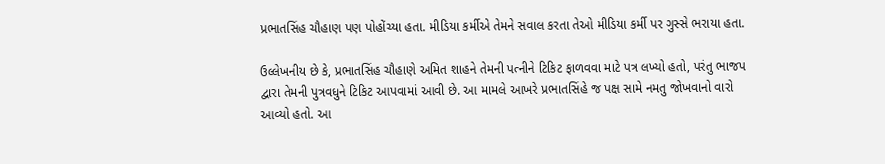પ્રભાતસિંહ ચૌહાણ પણ પોહોંચ્યા હતા. મીડિયા કર્મીએ તેમને સવાલ કરતા તેઓ મીડિયા કર્મી પર ગુસ્સે ભરાયા હતા.

ઉલ્લેખનીય છે કે, પ્રભાતસિંહ ચૌહાણે અમિત શાહને તેમની પત્નીને ટિકિટ ફાળવવા માટે પત્ર લખ્યો હતો, પરંતુ ભાજપ દ્વારા તેમની પુત્રવધુને ટિકિટ આપવામાં આવી છે. આ મામલે આખરે પ્રભાતસિંહે જ પક્ષ સામે નમતુ જોખવાનો વારો આવ્યો હતો. આ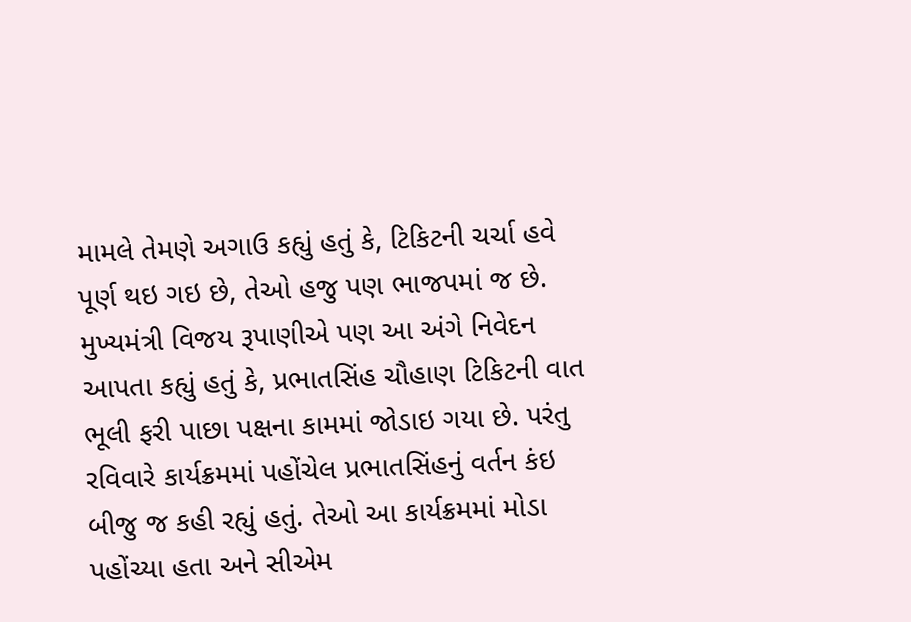મામલે તેમણે અગાઉ કહ્યું હતું કે, ટિકિટની ચર્ચા હવે પૂર્ણ થઇ ગઇ છે, તેઓ હજુ પણ ભાજપમાં જ છે. મુખ્યમંત્રી વિજય રૂપાણીએ પણ આ અંગે નિવેદન આપતા કહ્યું હતું કે, પ્રભાતસિંહ ચૌહાણ ટિકિટની વાત ભૂલી ફરી પાછા પક્ષના કામમાં જોડાઇ ગયા છે. પરંતુ રવિવારે કાર્યક્રમમાં પહોંચેલ પ્રભાતસિંહનું વર્તન કંઇ બીજુ જ કહી રહ્યું હતું. તેઓ આ કાર્યક્રમમાં મોડા પહોંચ્યા હતા અને સીએમ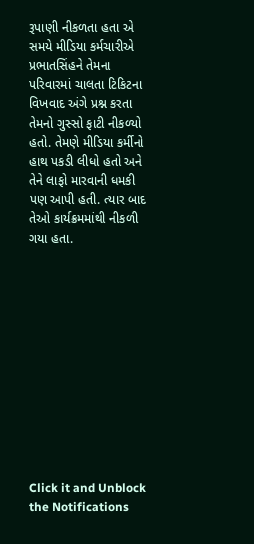રૂપાણી નીકળતા હતા એ સમયે મીડિયા કર્મચારીએ પ્રભાતસિંહને તેમના પરિવારમાં ચાલતા ટિકિટના વિખવાદ અંગે પ્રશ્ન કરતા તેમનો ગુસ્સો ફાટી નીકળ્યો હતો. તેમણે મીડિયા કર્મીનો હાથ પકડી લીધો હતો અને તેને લાફો મારવાની ધમકી પણ આપી હતી. ત્યાર બાદ તેઓ કાર્યક્રમમાંથી નીકળી ગયા હતા.












Click it and Unblock the Notifications